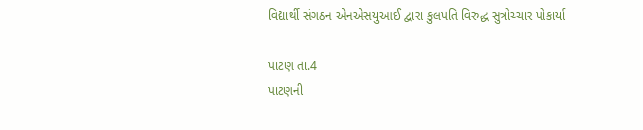વિદ્યાર્થી સંગઠન એનએસયુઆઈ દ્વારા કુલપતિ વિરુદ્ધ સુત્રોચ્ચાર પોકાર્યા

પાટણ તા.4
પાટણની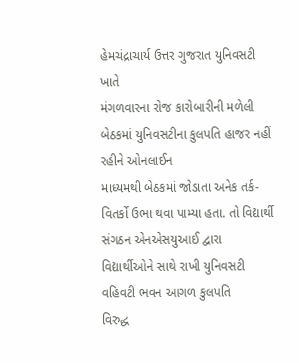હેમચંદ્રાચાર્ય ઉત્તર ગુજરાત યુનિવસટી ખાતે
મંગળવારના રોજ કારોબારીની મળેલી બેઠકમાં યુનિવસટીના કુલપતિ હાજર નહીં રહીને ઓનલાઈન
માધ્યમથી બેઠકમાં જોડાતા અનેક તર્ક-વિતર્કો ઉભા થવા પામ્યા હતા. તો વિદ્યાર્થી
સંગઠન એનએસયુઆઈ દ્વારા વિદ્યાર્થીઓને સાથે રાખી યુનિવસટી વહિવટી ભવન આગળ કુલપતિ
વિરુદ્ધ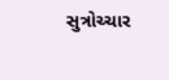સુત્રોચ્ચાર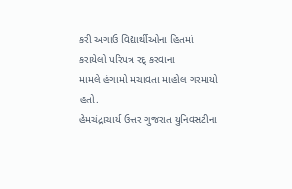કરી અગાઉ વિદ્યાર્થીઓના હિતમાં કરાયેલો પરિપત્ર રદ્ કરવાના
મામલે હંગામો મચાવતા માહોલ ગરમાયો હતો.
હેમચંદ્રાચાર્ય ઉત્તર ગુજરાત યુનિવસટીના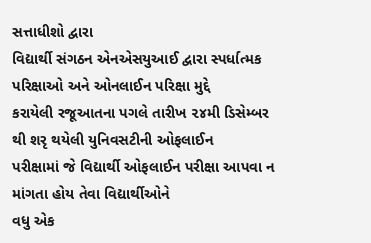સત્તાધીશો દ્વારા
વિદ્યાર્થી સંગઠન એનએસયુઆઈ દ્વારા સ્પર્ધાત્મક પરિક્ષાઓ અને ઓનલાઈન પરિક્ષા મુદ્દે
કરાયેલી રજૂઆતના પગલે તારીખ ૨૪મી ડિસેમ્બર થી શરૃ થયેલી યુનિવસટીની ઓફલાઈન
પરીક્ષામાં જે વિદ્યાર્થી ઓફલાઈન પરીક્ષા આપવા ન માંગતા હોય તેવા વિદ્યાર્થીઓને
વધુ એક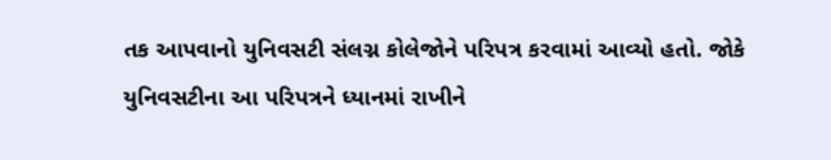તક આપવાનો યુનિવસટી સંલગ્ન કોલેજોને પરિપત્ર કરવામાં આવ્યો હતો. જોકે
યુનિવસટીના આ પરિપત્રને ધ્યાનમાં રાખીને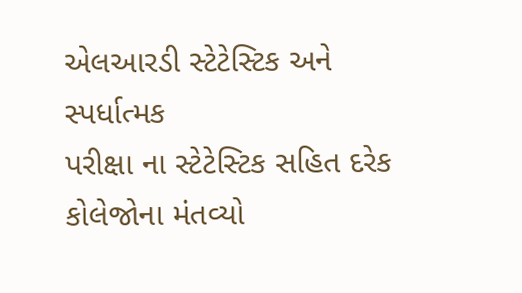એલઆરડી સ્ટેટેસ્ટિક અને સ્પર્ધાત્મક
પરીક્ષા ના સ્ટેટેસ્ટિક સહિત દરેક કોલેજોના મંતવ્યો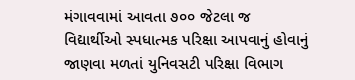મંગાવવામાં આવતા ૭૦૦ જેટલા જ
વિદ્યાર્થીઓ સ્પધાત્મક પરિક્ષા આપવાનું હોવાનું જાણવા મળતાં યુનિવસટી પરિક્ષા વિભાગ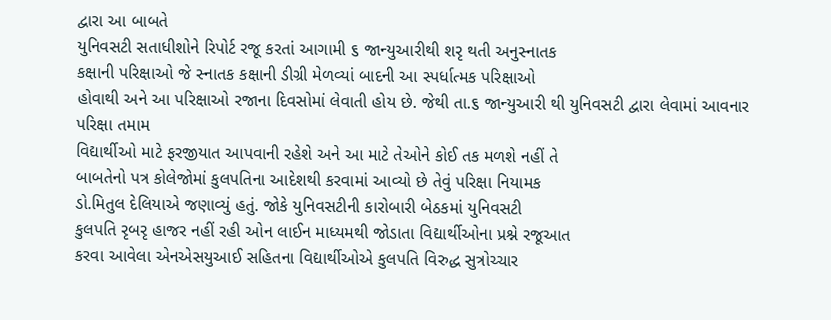દ્વારા આ બાબતે
યુનિવસટી સતાધીશોને રિપોર્ટ રજૂ કરતાં આગામી ૬ જાન્યુઆરીથી શરૃ થતી અનુસ્નાતક
કક્ષાની પરિક્ષાઓ જે સ્નાતક કક્ષાની ડીગ્રી મેળવ્યાં બાદની આ સ્પર્ધાત્મક પરિક્ષાઓ
હોવાથી અને આ પરિક્ષાઓ રજાના દિવસોમાં લેવાતી હોય છે. જેથી તા.૬ જાન્યુઆરી થી યુનિવસટી દ્વારા લેવામાં આવનાર પરિક્ષા તમામ
વિદ્યાર્થીઓ માટે ફરજીયાત આપવાની રહેશે અને આ માટે તેઓને કોઈ તક મળશે નહીં તે
બાબતેનો પત્ર કોલેજોમાં કુલપતિના આદેશથી કરવામાં આવ્યો છે તેવું પરિક્ષા નિયામક
ડો.મિતુલ દેલિયાએ જણાવ્યું હતું. જોકે યુનિવસટીની કારોબારી બેઠકમાં યુનિવસટી
કુલપતિ રૃબરૃ હાજર નહીં રહી ઓન લાઈન માધ્યમથી જોડાતા વિદ્યાર્થીઓના પ્રશ્ને રજૂઆત
કરવા આવેલા એનએસયુઆઈ સહિતના વિદ્યાર્થીઓએ કુલપતિ વિરુદ્ધ સુત્રોચ્ચાર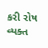કરી રોષ
વ્યક્ત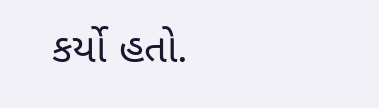કર્યો હતો.